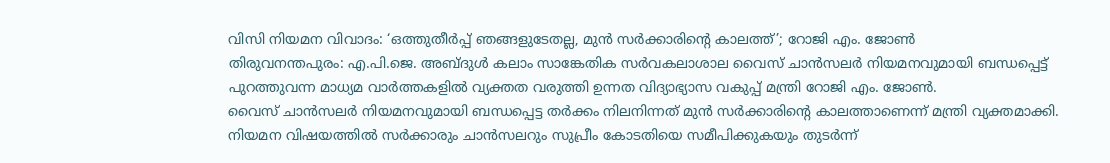വിസി നിയമന വിവാദം: ‘ഒത്തുതീർപ്പ് ഞങ്ങളുടേതല്ല, മുൻ സർക്കാരിന്റെ കാലത്ത്’; റോജി എം. ജോൺ
തിരുവനന്തപുരം: എ.പി.ജെ. അബ്ദുൾ കലാം സാങ്കേതിക സർവകലാശാല വൈസ് ചാൻസലർ നിയമനവുമായി ബന്ധപ്പെട്ട് പുറത്തുവന്ന മാധ്യമ വാർത്തകളിൽ വ്യക്തത വരുത്തി ഉന്നത വിദ്യാഭ്യാസ വകുപ്പ് മന്ത്രി റോജി എം. ജോൺ.
വൈസ് ചാൻസലർ നിയമനവുമായി ബന്ധപ്പെട്ട തർക്കം നിലനിന്നത് മുൻ സർക്കാരിന്റെ കാലത്താണെന്ന് മന്ത്രി വ്യക്തമാക്കി. നിയമന വിഷയത്തിൽ സർക്കാരും ചാൻസലറും സുപ്രീം കോടതിയെ സമീപിക്കുകയും തുടർന്ന്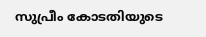സുപ്രീം കോടതിയുടെ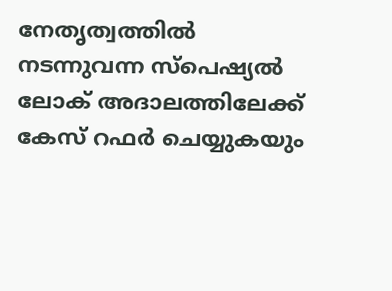നേതൃത്വത്തിൽ നടന്നുവന്ന സ്പെഷ്യൽ ലോക് അദാലത്തിലേക്ക് കേസ് റഫർ ചെയ്യുകയും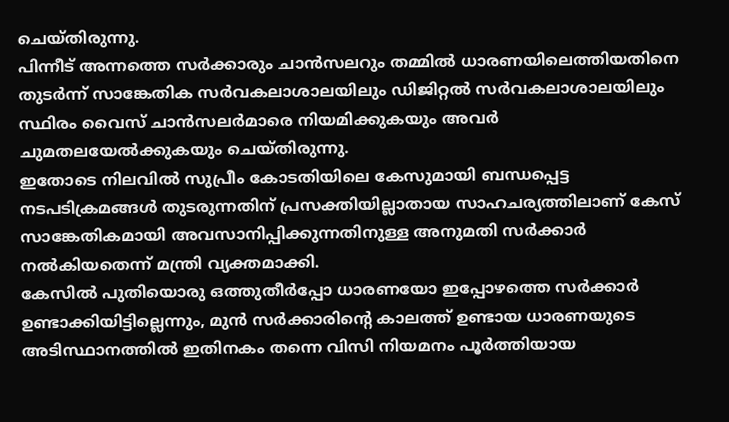ചെയ്തിരുന്നു.
പിന്നീട് അന്നത്തെ സർക്കാരും ചാൻസലറും തമ്മിൽ ധാരണയിലെത്തിയതിനെ തുടർന്ന് സാങ്കേതിക സർവകലാശാലയിലും ഡിജിറ്റൽ സർവകലാശാലയിലും സ്ഥിരം വൈസ് ചാൻസലർമാരെ നിയമിക്കുകയും അവർ ചുമതലയേൽക്കുകയും ചെയ്തിരുന്നു.
ഇതോടെ നിലവിൽ സുപ്രീം കോടതിയിലെ കേസുമായി ബന്ധപ്പെട്ട നടപടിക്രമങ്ങൾ തുടരുന്നതിന് പ്രസക്തിയില്ലാതായ സാഹചര്യത്തിലാണ് കേസ് സാങ്കേതികമായി അവസാനിപ്പിക്കുന്നതിനുള്ള അനുമതി സർക്കാർ നൽകിയതെന്ന് മന്ത്രി വ്യക്തമാക്കി.
കേസിൽ പുതിയൊരു ഒത്തുതീർപ്പോ ധാരണയോ ഇപ്പോഴത്തെ സർക്കാർ ഉണ്ടാക്കിയിട്ടില്ലെന്നും, മുൻ സർക്കാരിന്റെ കാലത്ത് ഉണ്ടായ ധാരണയുടെ അടിസ്ഥാനത്തിൽ ഇതിനകം തന്നെ വിസി നിയമനം പൂർത്തിയായ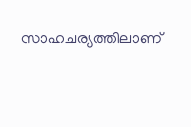സാഹചര്യത്തിലാണ്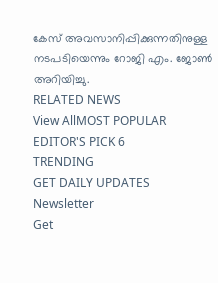കേസ് അവസാനിപ്പിക്കുന്നതിനുള്ള നടപടിയെന്നും റോജി എം. ജോൺ അറിയിച്ചു.
RELATED NEWS
View AllMOST POPULAR
EDITOR'S PICK 6
TRENDING
GET DAILY UPDATES
Newsletter
Get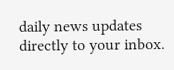daily news updates directly to your inbox.